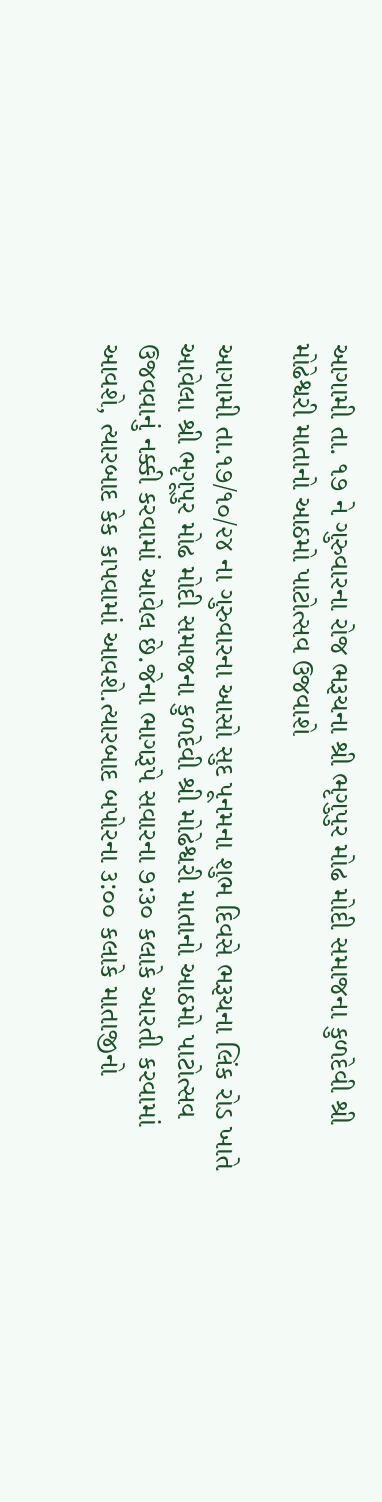આગામી તા. ૧૭ ને ગુરુવારના રોજ ભરૂચના શ્રી ભૃગુપુર મોઢ મોદી સમાજના કુળદેવી શ્રી મોઢેશ્વરી માતાનો આઠમો પાટોત્સવ ઉજવાશે

આગામી તા.૧૭/૧૦/૨૪ ના ગુરુવારના આસો સુદ પૂનમના શુભ દિવસે ભરૂચના લિંક રોડ ખાતે આવેલા શ્રી ભૃગૂપુર મોઢ મોદી સમાજના કુળદેવી શ્રી મોઢેશ્વરી માતાનો આઠમો પાટોત્સવ ઉજવવાનું નક્કી કરવામાં આવેલ છે.જેના ભાગરૂપે સવારના ૭:૩૦ કલાકે આરતી કરવામાં આવશે, ત્યારબાદ કેક કાપવામાં આવશે.ત્યારબાદ બપોરના ૩:૦૦ કલાકે માતાજીનો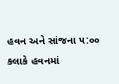હવન અને સાંજના ૫:૦૦ કલાકે હવનમાં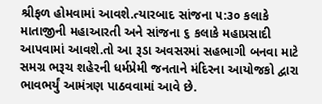શ્રીફળ હોમવામાં આવશે.ત્યારબાદ સાંજના ૫:૩૦ કલાકે માતાજીની મહાઆરતી અને સાંજના ૬ કલાકે મહાપ્રસાદી આપવામાં આવશે.તો આ રૂડા અવસરમાં સહભાગી બનવા માટે સમગ્ર ભરૂચ શહેરની ધર્મપ્રેમી જનતાને મંદિરના આયોજકો દ્વારા ભાવભર્યું આમંત્રણ પાઠવવામાં આવે છે.